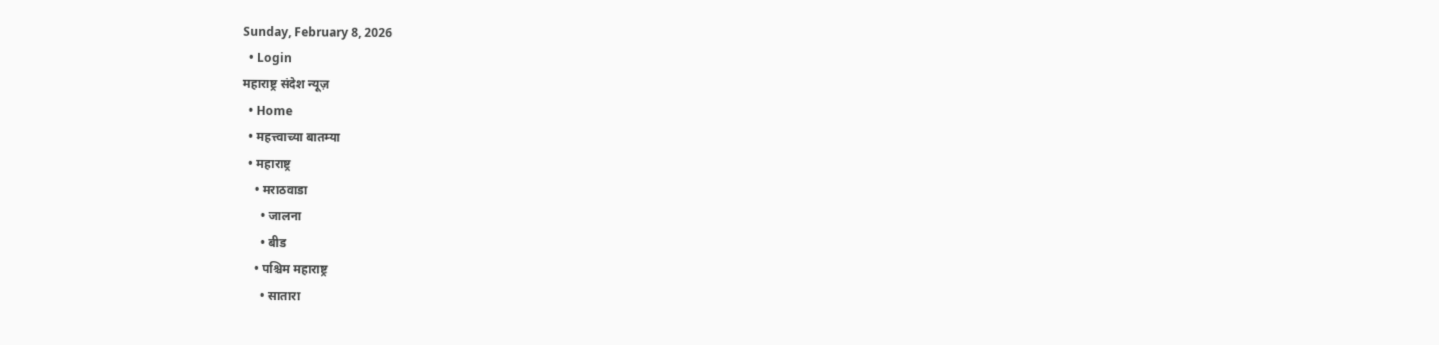Sunday, February 8, 2026
  • Login
महाराष्ट्र संदेश न्यूज़
  • Home
  • महत्त्वाच्या बातम्या
  • महाराष्ट्र
    • मराठवाडा
      • जालना
      • बीड
    • पश्चिम महाराष्ट्र
      • सातारा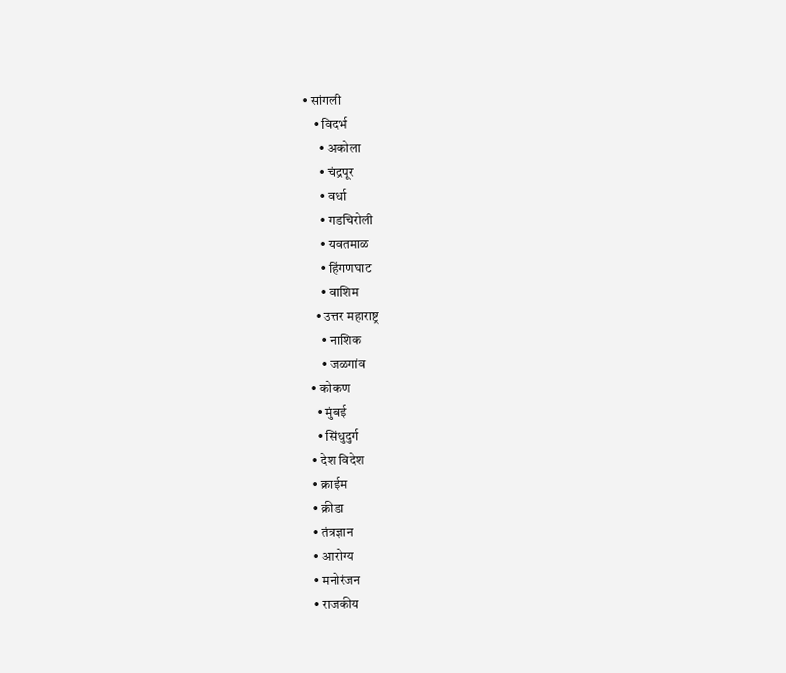• सांगली
    • विदर्भ
      • अकोला
      • चंद्रपूर
      • वर्धा
      • गडचिरोली
      • यवतमाळ
      • हिंगणघाट
      • वाशिम
    • उत्तर महाराष्ट्र
      • नाशिक
      • जळगांव
  • कोकण
    • मुंबई
    • सिंधुदुर्ग
  • देश विदेश
  • क्राईम
  • क्रीडा
  • तंत्रज्ञान
  • आरोग्य
  • मनोरंजन
  • राजकीय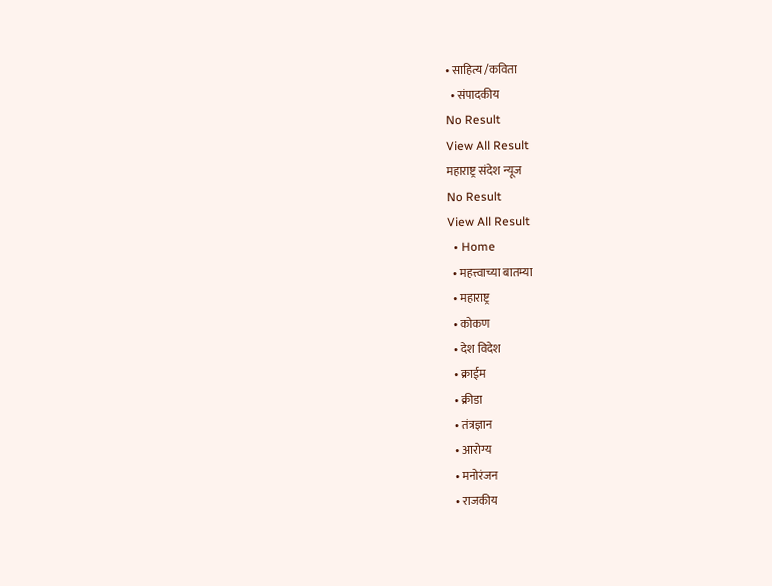• साहित्य /कविता
  • संपादकीय
No Result
View All Result
महाराष्ट्र संदेश न्यूज
No Result
View All Result
  • Home
  • महत्त्वाच्या बातम्या
  • महाराष्ट्र
  • कोकण
  • देश विदेश
  • क्राईम
  • क्रीडा
  • तंत्रज्ञान
  • आरोग्य
  • मनोरंजन
  • राजकीय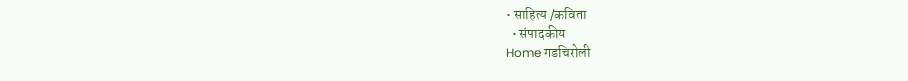• साहित्य /कविता
  • संपादकीय
Home गडचिरोली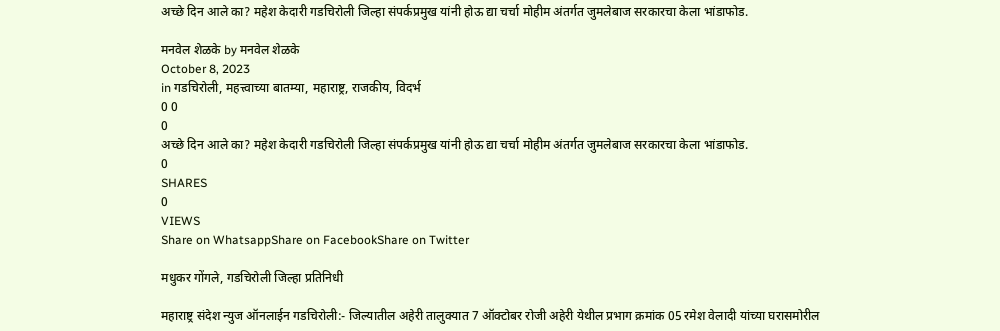अच्छे दिन आले का? महेश केदारी गडचिरोली जिल्हा संपर्कप्रमुख यांनी होऊ द्या चर्चा मोहीम अंतर्गत जुमलेबाज सरकारचा केला भांडाफोड.

मनवेल शेळके by मनवेल शेळके
October 8, 2023
in गडचिरोली, महत्त्वाच्या बातम्या, महाराष्ट्र, राजकीय, विदर्भ
0 0
0
अच्छे दिन आले का? महेश केदारी गडचिरोली जिल्हा संपर्कप्रमुख यांनी होऊ द्या चर्चा मोहीम अंतर्गत जुमलेबाज सरकारचा केला भांडाफोड.
0
SHARES
0
VIEWS
Share on WhatsappShare on FacebookShare on Twitter

मधुकर गोंगले, गडचिरोली जिल्हा प्रतिनिधी

महाराष्ट्र संदेश न्युज ऑनलाईन गडचिरोली:- जिल्यातील अहेरी तालुक्यात 7 ऑक्टोबर रोजी अहेरी येथील प्रभाग क्रमांक 05 रमेश वेलादी यांच्या घरासमोरील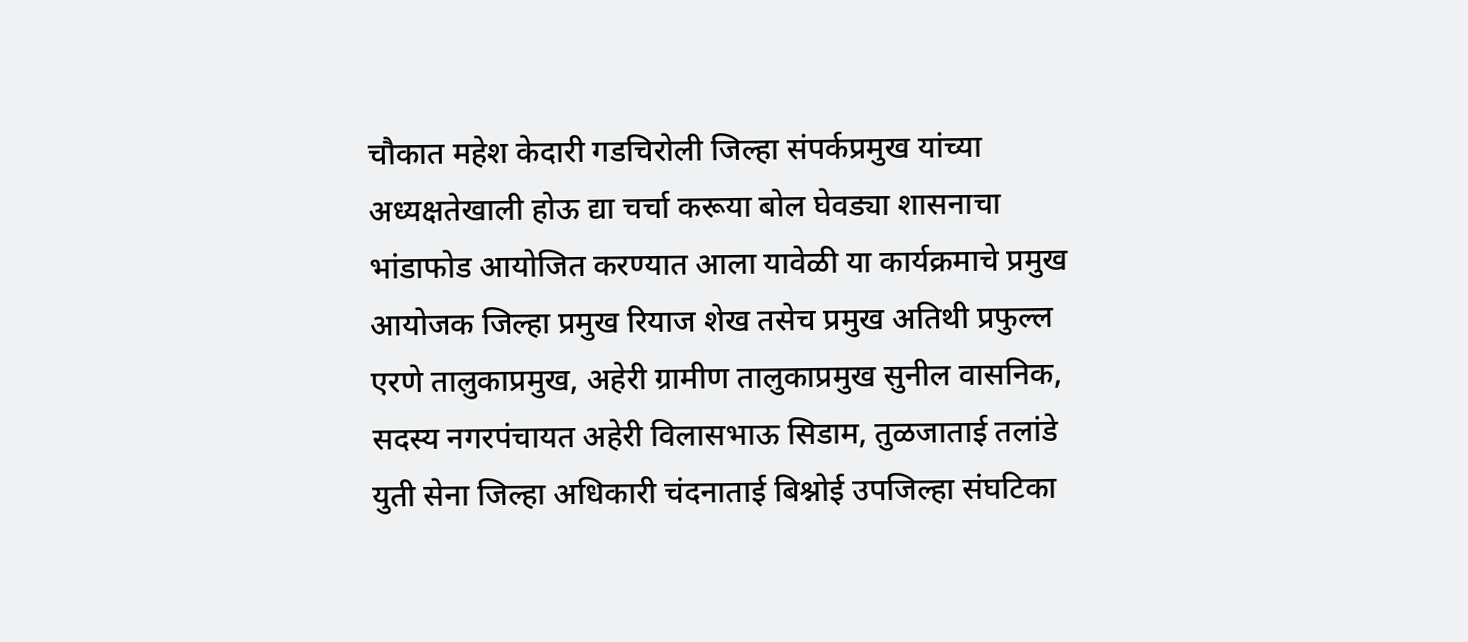चौकात महेश केदारी गडचिरोली जिल्हा संपर्कप्रमुख यांच्या अध्यक्षतेखाली होऊ द्या चर्चा करूया बोल घेवड्या शासनाचा भांडाफोड आयोजित करण्यात आला यावेळी या कार्यक्रमाचे प्रमुख आयोजक जिल्हा प्रमुख रियाज शेख तसेच प्रमुख अतिथी प्रफुल्ल एरणे तालुकाप्रमुख, अहेरी ग्रामीण तालुकाप्रमुख सुनील वासनिक, सदस्य नगरपंचायत अहेरी विलासभाऊ सिडाम, तुळजाताई तलांडे युती सेना जिल्हा अधिकारी चंदनाताई बिश्नोई उपजिल्हा संघटिका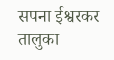सपना ईश्वरकर तालुका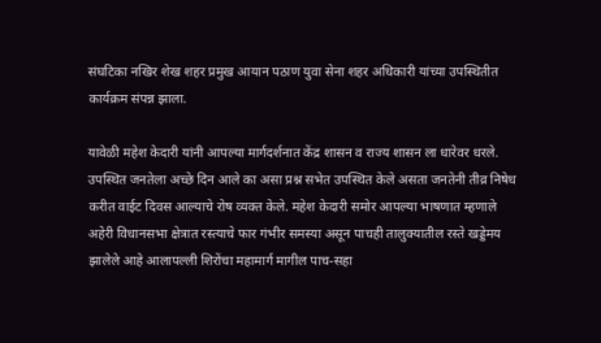संघटिका नखिर शेख शहर प्रमुख आयान पठाण युवा सेना शहर अधिकारी यांच्या उपस्थितीत कार्यक्रम संपन्न झाला.

यावेळी महेश केदारी यांनी आपल्या मार्गदर्शनात केंद्र शासन व राज्य शासन ला धारेवर धरले. उपस्थित जनतेला अच्छे दिन आले का असा प्रश्न सभेत उपस्थित केले असता जनतेनी तीव्र निषेध करीत वाईट दिवस आल्याचे रोष व्यक्त केले. महेश केदारी समोर आपल्या भाषणात म्हणाले अहेरी विधानसभा क्षेत्रात रस्त्याचे फार गंभीर समस्या असून पाचही तालुक्यातील रस्ते खड्डेमय झालेले आहे आलापल्ली शिरोंचा महामार्ग मागील पाच-सहा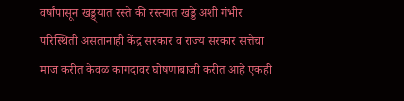वर्षांपासून खड्ड्यात रस्ते की रस्त्यात खड्डे अशी गंभीर परिस्थिती असतानाही केंद्र सरकार व राज्य सरकार सत्तेचा माज करीत केवळ कागदावर घोषणाबाजी करीत आहे एकही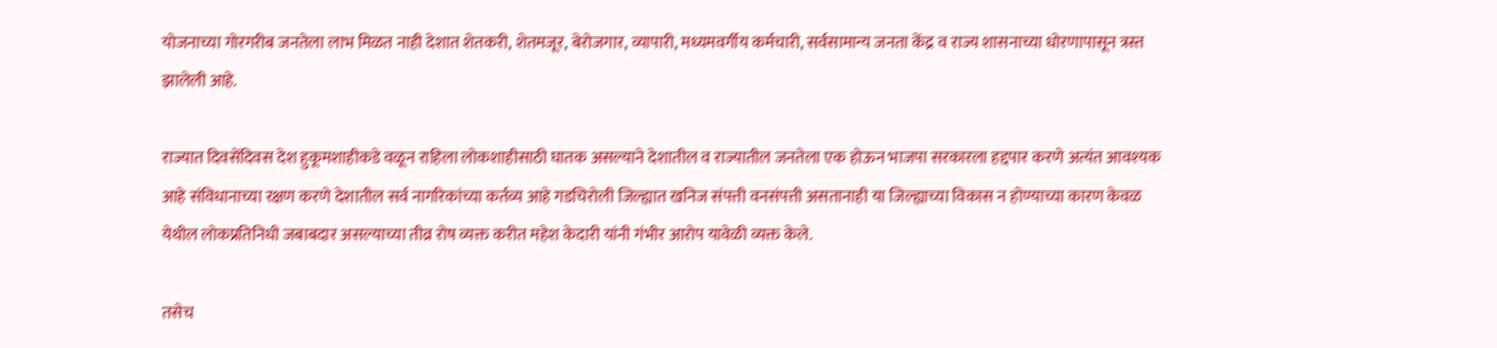योजनाच्या गोरगरीब जनतेला लाभ मिळत नाही देशात शेतकरी, शेतमजूर, बेरोजगार, व्यापारी, मध्यमवर्गीय कर्मचारी, सर्वसामान्य जनता केंद्र व राज्य शासनाच्या धोरणापासून त्रस्त झालेली आहे.

राज्यात दिवसेंदिवस देश हुकूमशाहीकडे वळून राहिला लोकशाहीसाठी घातक असल्याने देशातील व राज्यातील जनतेला एक होऊन भाजपा सरकारला हद्दपार करणे अत्यंत आवश्यक आहे संविधानाच्या रक्षण करणे देशातील सर्व नागरिकांच्या कर्तव्य आहे गडचिरोली जिल्ह्यात खनिज संपत्ती वनसंपत्ती असतानाही या जिल्ह्याच्या विकास न होण्याच्या कारण केवळ येथील लोकप्रतिनिधी जबाबदार असल्याच्या तीव्र रोष व्यक्त करीत महेश केदारी यांनी गंभीर आरोप यावेळी व्यक्त केले.

तसेच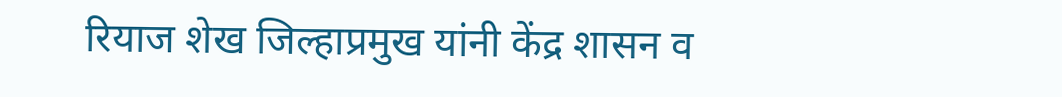रियाज शेख जिल्हाप्रमुख यांनी केंद्र शासन व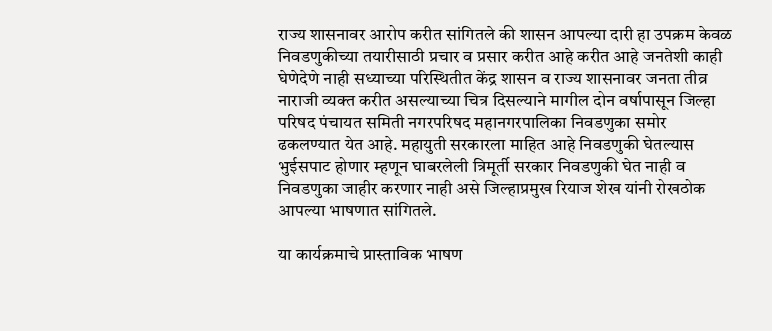राज्य शासनावर आरोप करीत सांगितले की शासन आपल्या दारी हा उपक्रम केवळ निवडणुकीच्या तयारीसाठी प्रचार व प्रसार करीत आहे करीत आहे जनतेशी काही घेणेदेणे नाही सध्याच्या परिस्थितीत केंद्र शासन व राज्य शासनावर जनता तीव्र नाराजी व्यक्त करीत असल्याच्या चित्र दिसल्याने मागील दोन वर्षापासून जिल्हा परिषद पंचायत समिती नगरपरिषद महानगरपालिका निवडणुका समोर ढकलण्यात येत आहे. महायुती सरकारला माहित आहे निवडणुकी घेतल्यास भुईसपाट होणार म्हणून घाबरलेली त्रिमूर्ती सरकार निवडणुकी घेत नाही व निवडणुका जाहीर करणार नाही असे जिल्हाप्रमुख रियाज शेख यांनी रोखठोक आपल्या भाषणात सांगितले.

या कार्यक्रमाचे प्रास्ताविक भाषण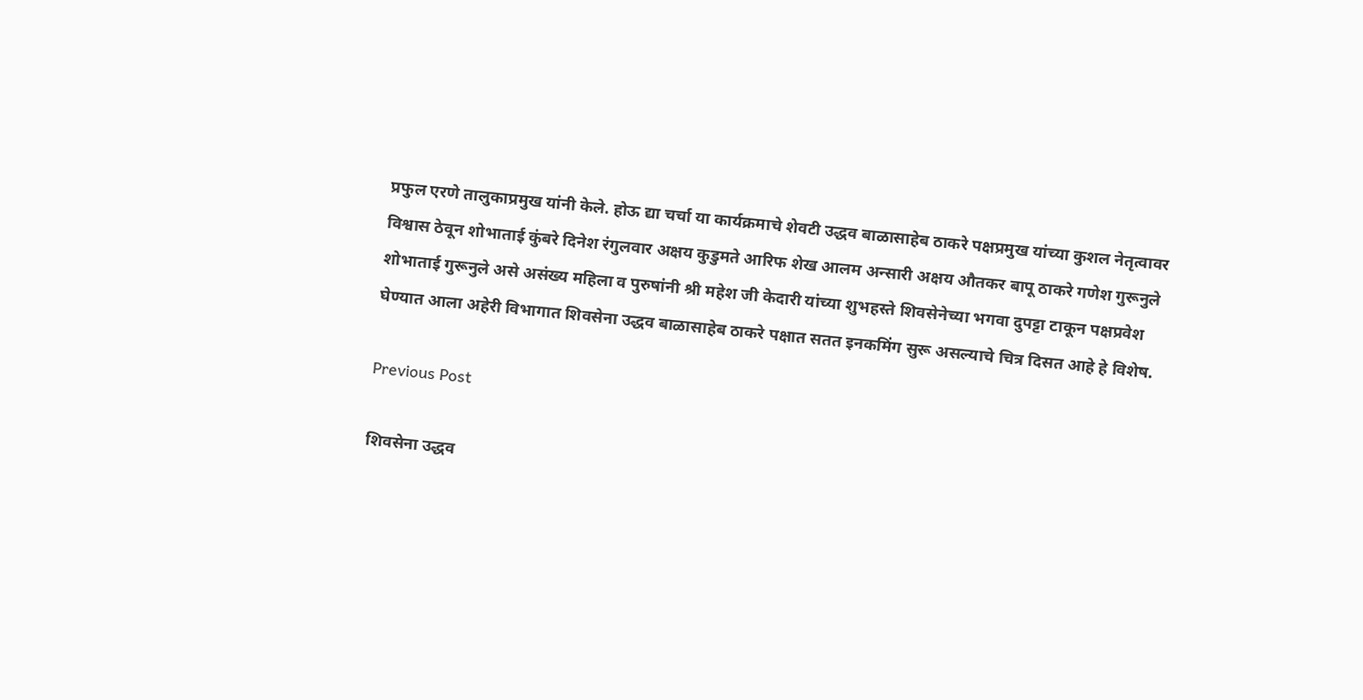प्रफुल एरणे तालुकाप्रमुख यांनी केले. होऊ द्या चर्चा या कार्यक्रमाचे शेवटी उद्धव बाळासाहेब ठाकरे पक्षप्रमुख यांच्या कुशल नेतृत्वावर विश्वास ठेवून शोभाताई कुंबरे दिनेश रंगुलवार अक्षय कुडुमते आरिफ शेख आलम अन्सारी अक्षय औतकर बापू ठाकरे गणेश गुरूनुले शोभाताई गुरूनुले असे असंख्य महिला व पुरुषांनी श्री महेश जी केदारी यांच्या शुभहस्ते शिवसेनेच्या भगवा दुपट्टा टाकून पक्षप्रवेश घेण्यात आला अहेरी विभागात शिवसेना उद्धव बाळासाहेब ठाकरे पक्षात सतत इनकमिंग सुरू असल्याचे चित्र दिसत आहे हे विशेष.

Previous Post

शिवसेना उद्धव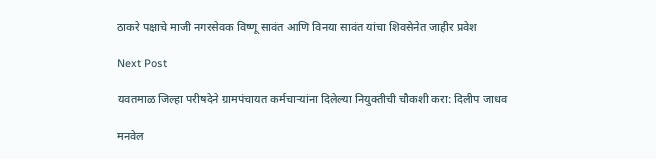ठाकरे पक्षाचे माजी नगरसेवक विष्णू सावंत आणि विनया सावंत यांचा शिवसेनेत जाहीर प्रवेश

Next Post

यवतमाळ जिल्हा परीषदेने ग्रामपंचायत कर्मचाऱ्यांना दिलेल्या नियुक्तीची चौकशी करा: दिलीप जाधव

मनवेल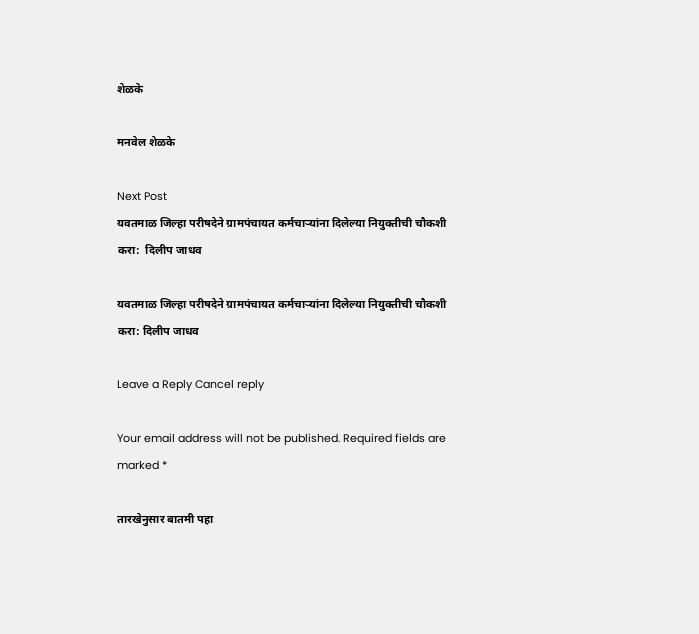शेळके

मनवेल शेळके

Next Post
यवतमाळ जिल्हा परीषदेने ग्रामपंचायत कर्मचाऱ्यांना दिलेल्या नियुक्तीची चौकशी करा:  दिलीप जाधव

यवतमाळ जिल्हा परीषदेने ग्रामपंचायत कर्मचाऱ्यांना दिलेल्या नियुक्तीची चौकशी करा: दिलीप जाधव

Leave a Reply Cancel reply

Your email address will not be published. Required fields are marked *

तारखेनुसार बातमी पहा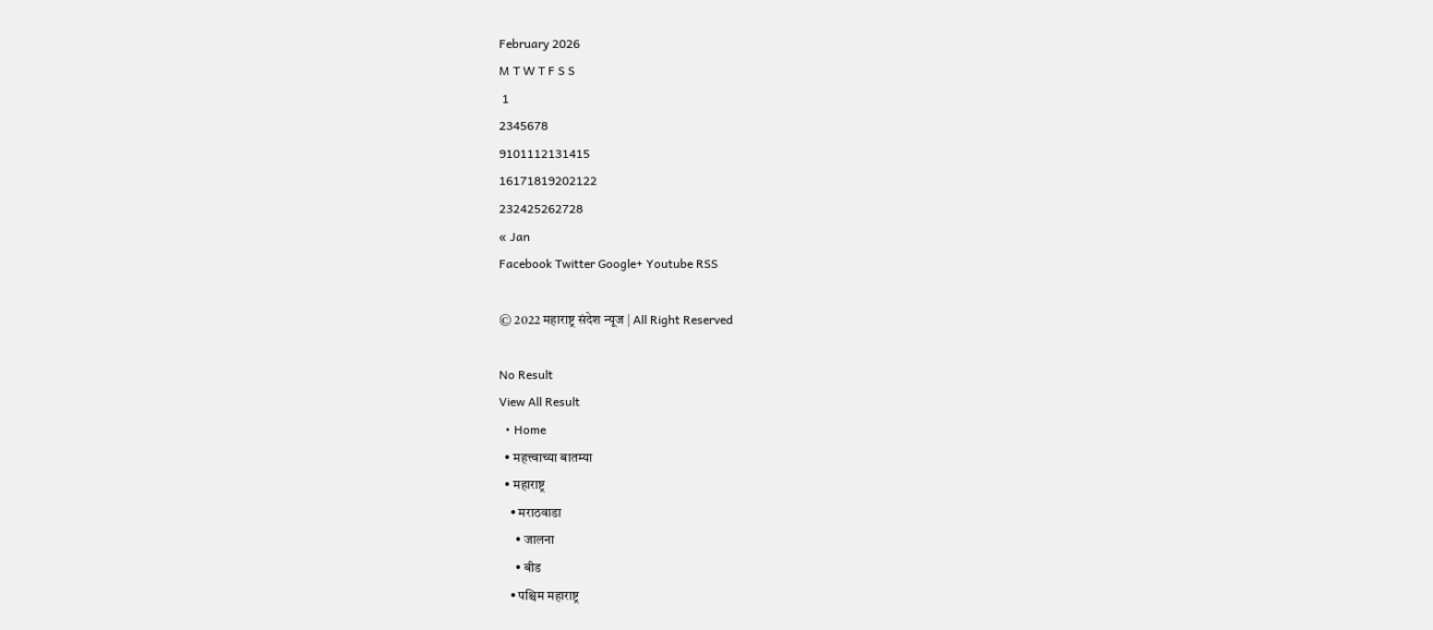February 2026
M T W T F S S
 1
2345678
9101112131415
16171819202122
232425262728
« Jan
Facebook Twitter Google+ Youtube RSS

© 2022 महाराष्ट्र संदेश न्यूज | All Right Reserved

No Result
View All Result
  • Home
  • महत्त्वाच्या बातम्या
  • महाराष्ट्र
    • मराठवाडा
      • जालना
      • बीड
    • पश्चिम महाराष्ट्र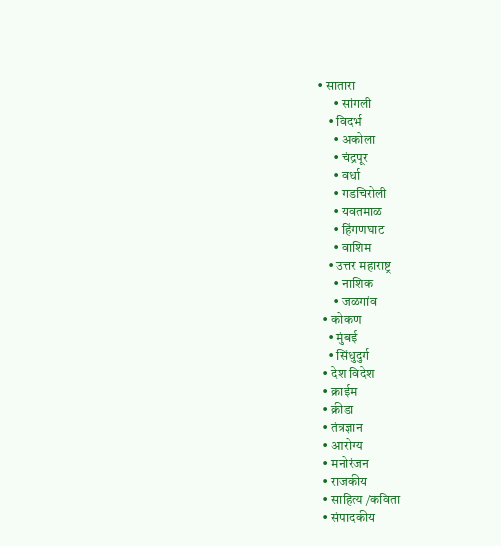• सातारा
      • सांगली
    • विदर्भ
      • अकोला
      • चंद्रपूर
      • वर्धा
      • गडचिरोली
      • यवतमाळ
      • हिंगणघाट
      • वाशिम
    • उत्तर महाराष्ट्र
      • नाशिक
      • जळगांव
  • कोकण
    • मुंबई
    • सिंधुदुर्ग
  • देश विदेश
  • क्राईम
  • क्रीडा
  • तंत्रज्ञान
  • आरोग्य
  • मनोरंजन
  • राजकीय
  • साहित्य /कविता
  • संपादकीय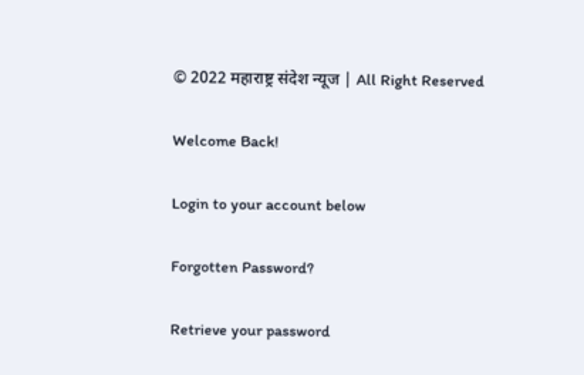© 2022 महाराष्ट्र संदेश न्यूज | All Right Reserved

Welcome Back!

Login to your account below

Forgotten Password?

Retrieve your password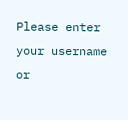Please enter your username or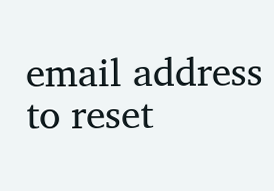email address to reset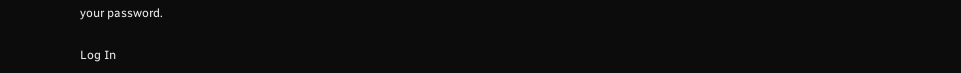your password.

Log In